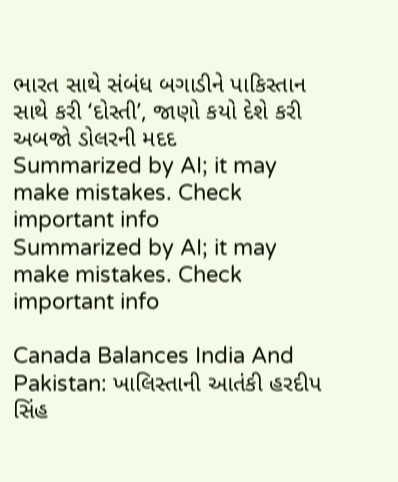ભારત સાથે સંબંધ બગાડીને પાકિસ્તાન સાથે કરી ‘દોસ્તી’, જાણો કયો દેશે કરી અબજો ડોલરની મદદ
Summarized by AI; it may make mistakes. Check important info
Summarized by AI; it may make mistakes. Check important info

Canada Balances India And Pakistan: ખાલિસ્તાની આતંકી હરદીપ સિંહ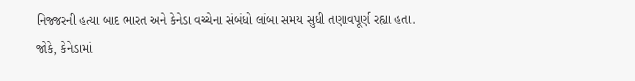નિજ્જરની હત્યા બાદ ભારત અને કેનેડા વચ્ચેના સંબંધો લાંબા સમય સુધી તણાવપૂર્ણ રહ્યા હતા. જોકે, કેનેડામાં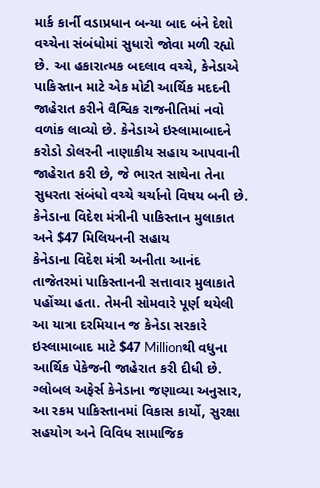માર્ક કાર્ની વડાપ્રધાન બન્યા બાદ બંને દેશો વચ્ચેના સંબંધોમાં સુધારો જોવા મળી રહ્યો છે. આ હકારાત્મક બદલાવ વચ્ચે, કેનેડાએ પાકિસ્તાન માટે એક મોટી આર્થિક મદદની જાહેરાત કરીને વૈશ્વિક રાજનીતિમાં નવો વળાંક લાવ્યો છે. કેનેડાએ ઇસ્લામાબાદને કરોડો ડોલરની નાણાકીય સહાય આપવાની જાહેરાત કરી છે, જે ભારત સાથેના તેના સુધરતા સંબંધો વચ્ચે ચર્ચાનો વિષય બની છે.
કેનેડાના વિદેશ મંત્રીની પાકિસ્તાન મુલાકાત અને $47 મિલિયનની સહાય
કેનેડાના વિદેશ મંત્રી અનીતા આનંદ તાજેતરમાં પાકિસ્તાનની સત્તાવાર મુલાકાતે પહોંચ્યા હતા. તેમની સોમવારે પૂર્ણ થયેલી આ યાત્રા દરમિયાન જ કેનેડા સરકારે ઇસ્લામાબાદ માટે $47 Millionથી વધુના આર્થિક પેકેજની જાહેરાત કરી દીધી છે. ગ્લોબલ અફેર્સ કેનેડાના જણાવ્યા અનુસાર, આ રકમ પાકિસ્તાનમાં વિકાસ કાર્યો, સુરક્ષા સહયોગ અને વિવિધ સામાજિક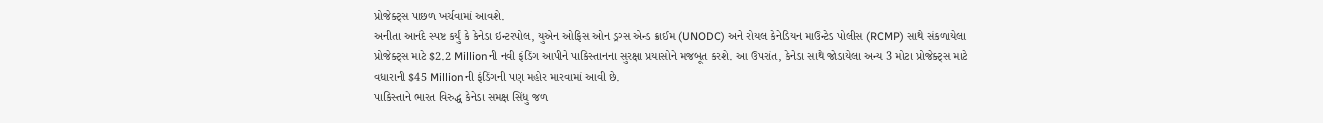પ્રોજેક્ટ્સ પાછળ ખર્ચવામાં આવશે.
અનીતા આનંદે સ્પષ્ટ કર્યું કે કેનેડા ઇન્ટરપોલ, યુએન ઓફિસ ઓન ડ્રગ્સ એન્ડ ક્રાઈમ (UNODC) અને રોયલ કેનેડિયન માઉન્ટેડ પોલીસ (RCMP) સાથે સંકળાયેલા પ્રોજેક્ટ્સ માટે $2.2 Millionની નવી ફંડિંગ આપીને પાકિસ્તાનના સુરક્ષા પ્રયાસોને મજબૂત કરશે. આ ઉપરાંત, કેનેડા સાથે જોડાયેલા અન્ય 3 મોટા પ્રોજેક્ટ્સ માટે વધારાની $45 Millionની ફંડિંગની પણ મહોર મારવામાં આવી છે.
પાકિસ્તાને ભારત વિરુદ્ધ કેનેડા સમક્ષ સિંધુ જળ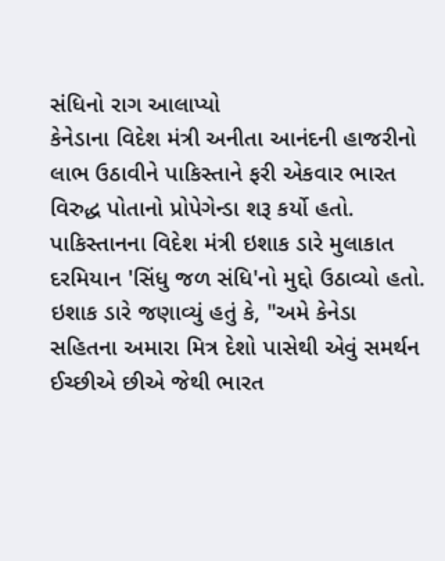સંધિનો રાગ આલાપ્યો
કેનેડાના વિદેશ મંત્રી અનીતા આનંદની હાજરીનો લાભ ઉઠાવીને પાકિસ્તાને ફરી એકવાર ભારત વિરુદ્ધ પોતાનો પ્રોપેગેન્ડા શરૂ કર્યો હતો. પાકિસ્તાનના વિદેશ મંત્રી ઇશાક ડારે મુલાકાત દરમિયાન 'સિંધુ જળ સંધિ'નો મુદ્દો ઉઠાવ્યો હતો. ઇશાક ડારે જણાવ્યું હતું કે, "અમે કેનેડા સહિતના અમારા મિત્ર દેશો પાસેથી એવું સમર્થન ઈચ્છીએ છીએ જેથી ભારત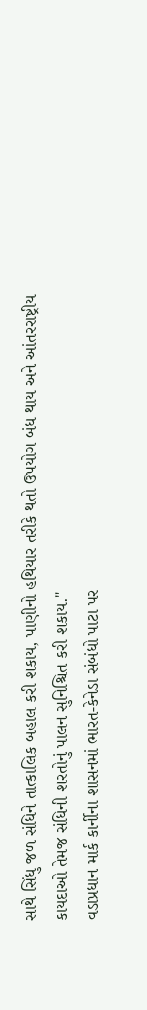સાથે સિંધુ જળ સંધિને તાત્કાલિક બહાલ કરી શકાય, પાણીનો હથિયાર તરીકે થતો ઉપયોગ બંધ થાય અને આંતરરાષ્ટ્રીય કાયદાઓ તેમજ સંધિની શરતોનું પાલન સુનિશ્ચિત કરી શકાય."
વડાપ્રધાન માર્ક કાર્નીના શાસનમાં ભારત-કેનેડા સંબંધો પાટા પર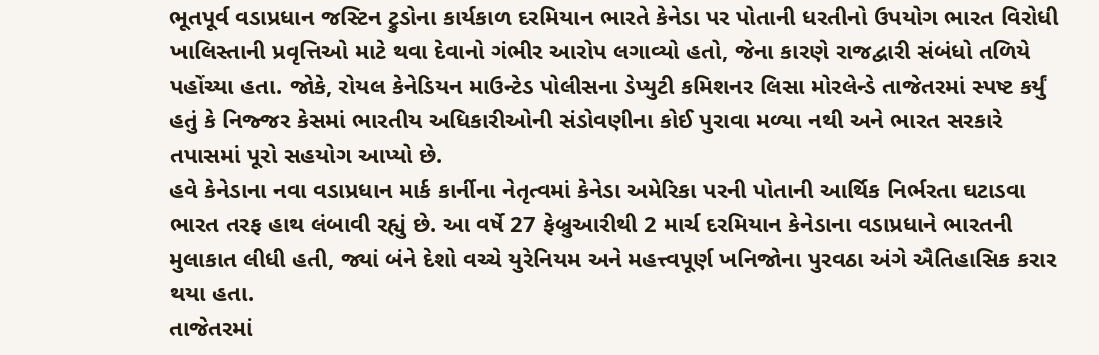ભૂતપૂર્વ વડાપ્રધાન જસ્ટિન ટ્રુડોના કાર્યકાળ દરમિયાન ભારતે કેનેડા પર પોતાની ધરતીનો ઉપયોગ ભારત વિરોધી ખાલિસ્તાની પ્રવૃત્તિઓ માટે થવા દેવાનો ગંભીર આરોપ લગાવ્યો હતો, જેના કારણે રાજદ્વારી સંબંધો તળિયે પહોંચ્યા હતા. જોકે, રોયલ કેનેડિયન માઉન્ટેડ પોલીસના ડેપ્યુટી કમિશનર લિસા મોરલેન્ડે તાજેતરમાં સ્પષ્ટ કર્યું હતું કે નિજ્જર કેસમાં ભારતીય અધિકારીઓની સંડોવણીના કોઈ પુરાવા મળ્યા નથી અને ભારત સરકારે તપાસમાં પૂરો સહયોગ આપ્યો છે.
હવે કેનેડાના નવા વડાપ્રધાન માર્ક કાર્નીના નેતૃત્વમાં કેનેડા અમેરિકા પરની પોતાની આર્થિક નિર્ભરતા ઘટાડવા ભારત તરફ હાથ લંબાવી રહ્યું છે. આ વર્ષે 27 ફેબ્રુઆરીથી 2 માર્ચ દરમિયાન કેનેડાના વડાપ્રધાને ભારતની મુલાકાત લીધી હતી, જ્યાં બંને દેશો વચ્ચે યુરેનિયમ અને મહત્ત્વપૂર્ણ ખનિજોના પુરવઠા અંગે ઐતિહાસિક કરાર થયા હતા.
તાજેતરમાં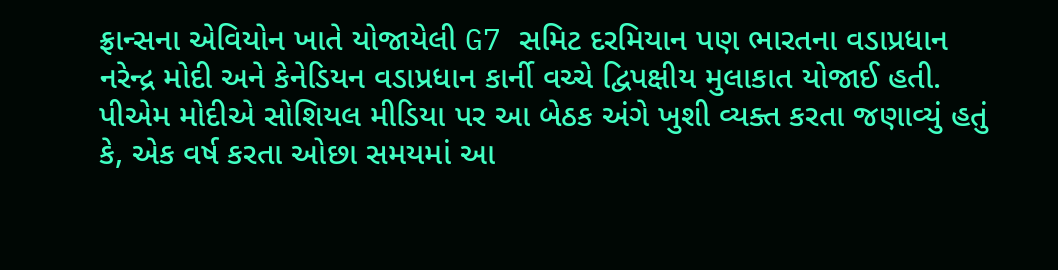ફ્રાન્સના એવિયોન ખાતે યોજાયેલી G7 સમિટ દરમિયાન પણ ભારતના વડાપ્રધાન નરેન્દ્ર મોદી અને કેનેડિયન વડાપ્રધાન કાર્ની વચ્ચે દ્વિપક્ષીય મુલાકાત યોજાઈ હતી. પીએમ મોદીએ સોશિયલ મીડિયા પર આ બેઠક અંગે ખુશી વ્યક્ત કરતા જણાવ્યું હતું કે, એક વર્ષ કરતા ઓછા સમયમાં આ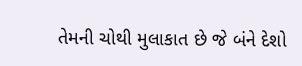તેમની ચોથી મુલાકાત છે જે બંને દેશો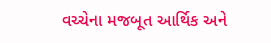વચ્ચેના મજબૂત આર્થિક અને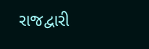રાજદ્વારી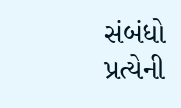સંબંધો પ્રત્યેની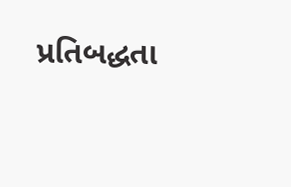પ્રતિબદ્ધતા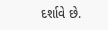દર્શાવે છે.